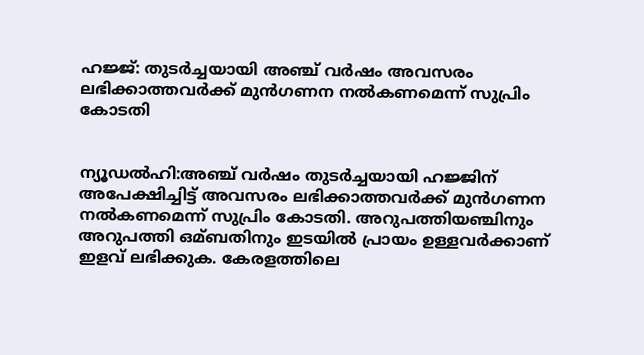ഹജ്ജ്: തുടര്‍ച്ചയായി അഞ്ച് വര്‍ഷം അവസരം ലഭിക്കാത്തവര്‍ക്ക് മുന്‍ഗണന നല്‍കണമെന്ന് സുപ്രിം കോടതി


ന്യൂഡല്‍ഹി:അഞ്ച് വര്‍ഷം തുടര്‍ച്ചയായി ഹജ്ജിന് അപേക്ഷിച്ചിട്ട് അവസരം ലഭിക്കാത്തവര്‍ക്ക് മുന്‍ഗണന നല്‍കണമെന്ന് സുപ്രിം കോടതി. അറുപത്തിയഞ്ചിനും അറുപത്തി ഒമ്ബതിനും ഇടയില്‍ പ്രായം ഉള്ളവര്‍ക്കാണ് ഇളവ് ലഭിക്കുക. കേരളത്തിലെ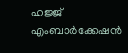ഹജ്ജ് എംബാര്‍ക്കേഷന്‍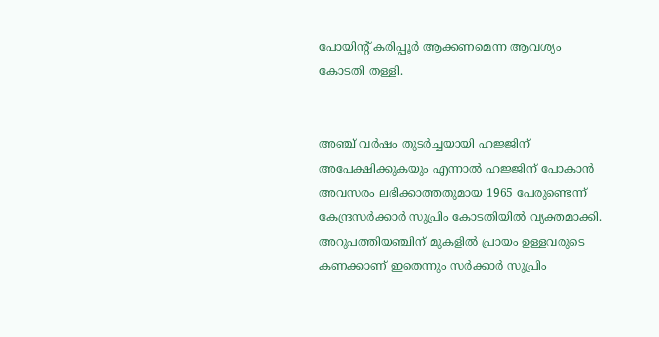പോയിന്റ് കരിപ്പൂര്‍ ആക്കണമെന്ന ആവശ്യം കോടതി തള്ളി.


അഞ്ച് വര്‍ഷം തുടര്‍ച്ചയായി ഹജ്ജിന് അപേക്ഷിക്കുകയും എന്നാല്‍ ഹജ്ജിന് പോകാന്‍ അവസരം ലഭിക്കാത്തതുമായ 1965 പേരുണ്ടെന്ന് കേന്ദ്രസര്‍ക്കാര്‍ സുപ്രിം കോടതിയില്‍ വ്യക്തമാക്കി. അറുപത്തിയഞ്ചിന് മുകളില്‍ പ്രായം ഉള്ളവരുടെ കണക്കാണ് ഇതെന്നും സര്‍ക്കാര്‍ സുപ്രിം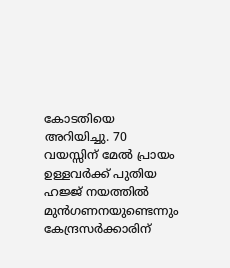കോടതിയെ അറിയിച്ചു. 70 വയസ്സിന് മേല്‍ പ്രായം ഉള്ളവര്‍ക്ക് പുതിയ ഹജ്ജ് നയത്തില്‍ മുന്‍ഗണനയുണ്ടെന്നും കേന്ദ്രസര്‍ക്കാരിന്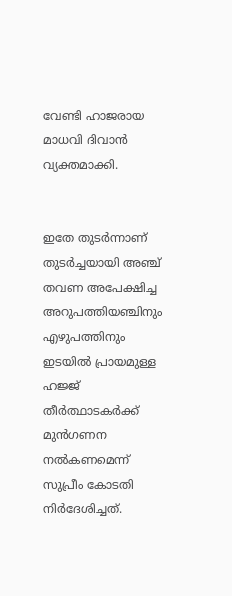വേണ്ടി ഹാജരായ മാധവി ദിവാന്‍ വ്യക്തമാക്കി.


ഇതേ തുടര്‍ന്നാണ് തുടര്‍ച്ചയായി അഞ്ച് തവണ അപേക്ഷിച്ച അറുപത്തിയഞ്ചിനും എഴുപത്തിനും ഇടയില്‍ പ്രായമുള്ള ഹജ്ജ് തീര്‍ത്ഥാടകര്‍ക്ക് മുന്‍ഗണന നല്‍കണമെന്ന് സുപ്രീം കോടതി നിര്‍ദേശിച്ചത്.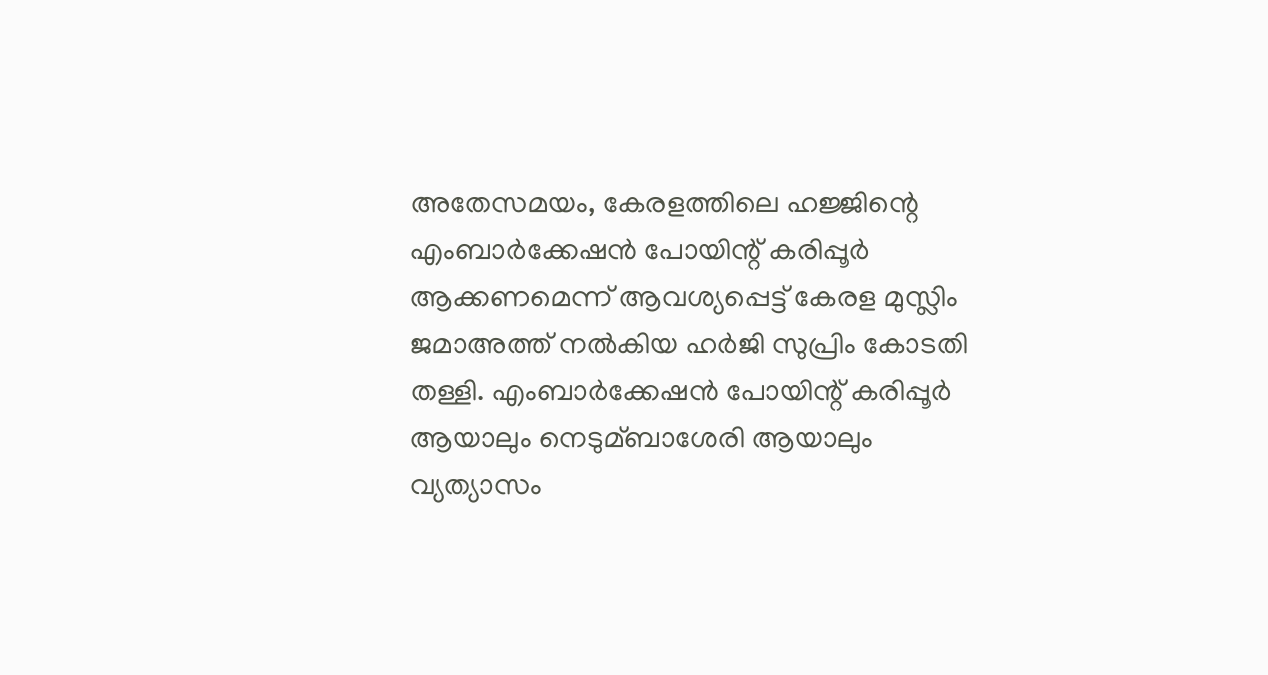അതേസമയം, കേരളത്തിലെ ഹജ്ജിന്റെ എംബാര്‍ക്കേഷന്‍ പോയിന്റ് കരിപ്പൂര്‍ ആക്കണമെന്ന് ആവശ്യപ്പെട്ട് കേരള മുസ്ലിം ജമാഅത്ത് നല്‍കിയ ഹര്‍ജി സുപ്രിം കോടതി തള്ളി. എംബാര്‍ക്കേഷന്‍ പോയിന്റ് കരിപ്പൂര്‍ ആയാലും നെടുമ്ബാശേരി ആയാലും വ്യത്യാസം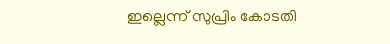ഇല്ലെന്ന് സുപ്രിം കോടതി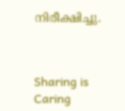നിരീക്ഷിച്ചു.



Sharing is Caring